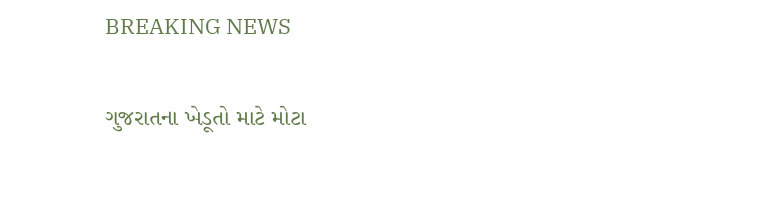BREAKING NEWS

ગુજરાતના ખેડૂતો માટે મોટા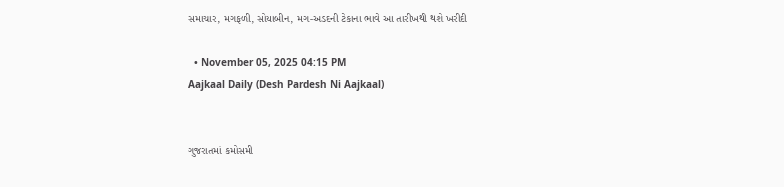સમાચાર, મગફળી, સોયાબીન, મગ-અડદની ટેકાના ભાવે આ તારીખથી થશે ખરીદી

  • November 05, 2025 04:15 PM
Aajkaal Daily (Desh Pardesh Ni Aajkaal)


ગુજરાતમાં કમોસમી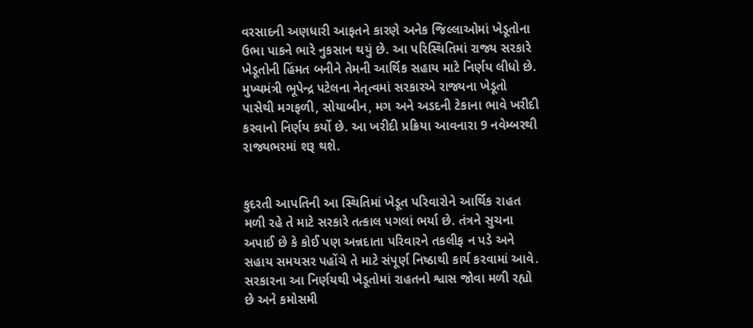વરસાદની અણધારી આફતને કારણે અનેક જિલ્લાઓમાં ખેડૂતોના ઉભા પાકને ભારે નુકસાન થયું છે. આ પરિસ્થિતિમાં રાજ્ય સરકારે ખેડૂતોની હિંમત બનીને તેમની આર્થિક સહાય માટે નિર્ણય લીધો છે. મુખ્યમંત્રી ભૂપેન્દ્ર પટેલના નેતૃત્વમાં સરકારએ રાજ્યના ખેડૂતો પાસેથી મગફળી, સોયાબીન, મગ અને અડદની ટેકાના ભાવે ખરીદી કરવાનો નિર્ણય કર્યો છે. આ ખરીદી પ્રક્રિયા આવનારા 9 નવેમ્બરથી રાજ્યભરમાં શરૂ થશે.


કુદરતી આપતિની આ સ્થિતિમાં ખેડૂત પરિવારોને આર્થિક રાહત મળી રહે તે માટે સરકારે તત્કાલ પગલાં ભર્યા છે. તંત્રને સુચના અપાઈ છે કે કોઈ પણ અન્નદાતા પરિવારને તકલીફ ન પડે અને સહાય સમયસર પહોંચે તે માટે સંપૂર્ણ નિષ્ઠાથી કાર્ય કરવામાં આવે. સરકારના આ નિર્ણયથી ખેડૂતોમાં રાહતનો શ્વાસ જોવા મળી રહ્યો છે અને કમોસમી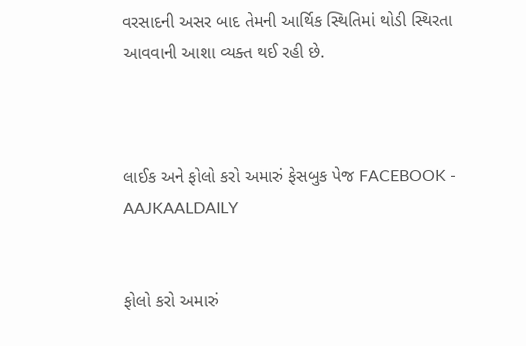વરસાદની અસર બાદ તેમની આર્થિક સ્થિતિમાં થોડી સ્થિરતા આવવાની આશા વ્યક્ત થઈ રહી છે.



લાઈક અને ફોલો કરો અમારું ફેસબુક પેજ FACEBOOK - AAJKAALDAILY


ફોલો કરો અમારું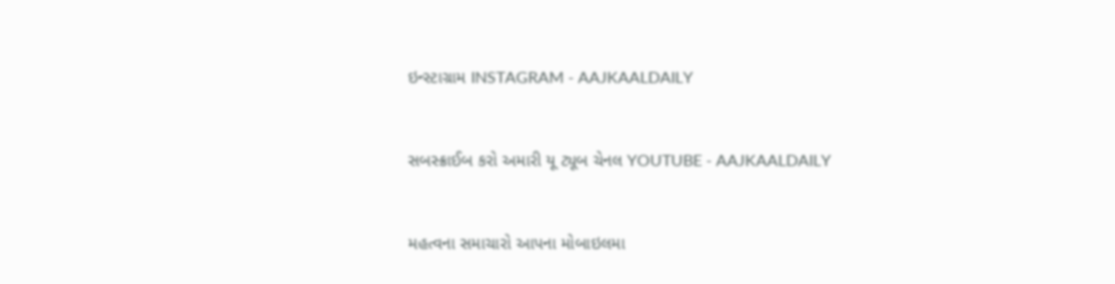ઇન્સ્ટાગ્રામ INSTAGRAM - AAJKAALDAILY


સબસ્ક્રાઈબ કરો અમારી યૂ ટ્યૂબ ચેનલ YOUTUBE - AAJKAALDAILY


મહત્વના સમાચારો આપના મોબાઇલમા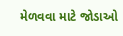મેળવવા માટે જોડાઓ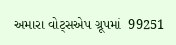અમારા વોટ્સએપ ગ્રૂપમાં  99251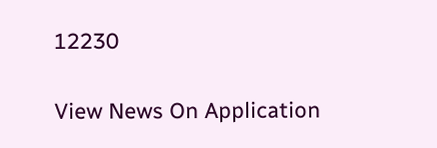12230

View News On Application